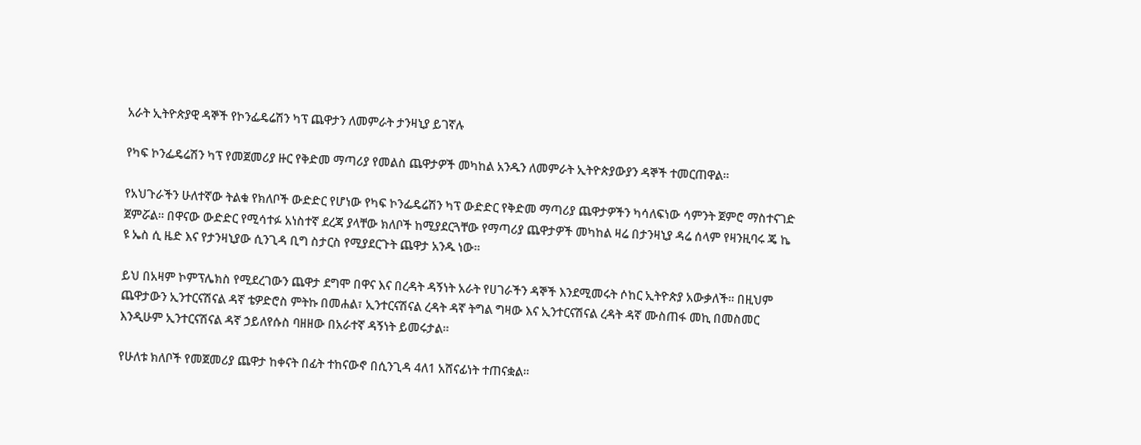አራት ኢትዮጵያዊ ዳኞች የኮንፌዴሬሽን ካፕ ጨዋታን ለመምራት ታንዛኒያ ይገኛሉ

የካፍ ኮንፌዴሬሽን ካፕ የመጀመሪያ ዙር የቅድመ ማጣሪያ የመልስ ጨዋታዎች መካከል አንዱን ለመምራት ኢትዮጵያውያን ዳኞች ተመርጠዋል።

የአህጉራችን ሁለተኛው ትልቁ የክለቦች ውድድር የሆነው የካፍ ኮንፌዴሬሽን ካፕ ውድድር የቅድመ ማጣሪያ ጨዋታዎችን ካሳለፍነው ሳምንት ጀምሮ ማስተናገድ ጀምሯል። በዋናው ውድድር የሚሳተፉ አነስተኛ ደረጃ ያላቸው ክለቦች ከሚያደርጓቸው የማጣሪያ ጨዋታዎች መካከል ዛሬ በታንዛኒያ ዳሬ ሰላም የዛንዚባሩ ጄ ኬ ዩ ኤስ ሲ ዜድ እና የታንዛኒያው ሲንጊዳ ቢግ ስታርስ የሚያደርጉት ጨዋታ አንዱ ነው።

ይህ በአዛም ኮምፕሌክስ የሚደረገውን ጨዋታ ደግሞ በዋና እና በረዳት ዳኝነት አራት የሀገራችን ዳኞች እንደሚመሩት ሶከር ኢትዮጵያ አውቃለች። በዚህም ጨዋታውን ኢንተርናሽናል ዳኛ ቴዎድሮስ ምትኩ በመሐል፣ ኢንተርናሽናል ረዳት ዳኛ ትግል ግዛው እና ኢንተርናሽናል ረዳት ዳኛ ሙስጠፋ መኪ በመስመር እንዲሁም ኢንተርናሽናል ዳኛ ኃይለየሱስ ባዘዘው በአራተኛ ዳኝነት ይመሩታል።

የሁለቱ ክለቦች የመጀመሪያ ጨዋታ ከቀናት በፊት ተከናውኖ በሲንጊዳ 4ለ1 አሸናፊነት ተጠናቋል።